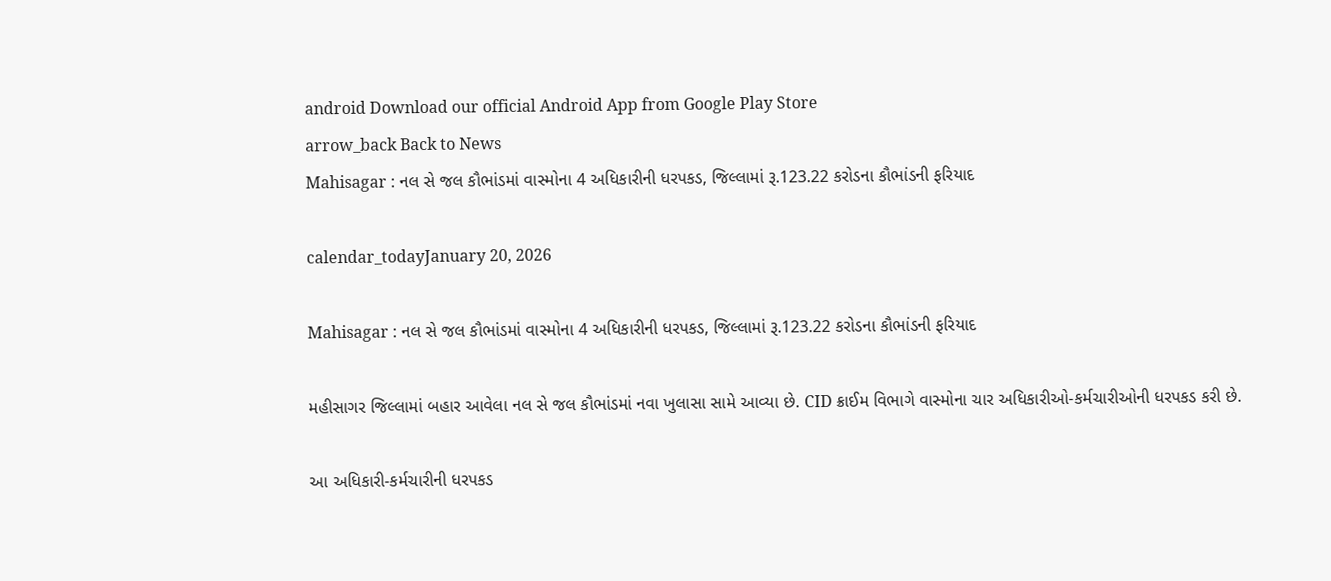android Download our official Android App from Google Play Store
arrow_back Back to News
Mahisagar : નલ સે જલ કૌભાંડમાં વાસ્મોના 4 અધિકારીની ધરપકડ, જિલ્લામાં રૂ.123.22 કરોડના કૌભાંડની ફરિયાદ

calendar_todayJanuary 20, 2026

Mahisagar : નલ સે જલ કૌભાંડમાં વાસ્મોના 4 અધિકારીની ધરપકડ, જિલ્લામાં રૂ.123.22 કરોડના કૌભાંડની ફરિયાદ

મહીસાગર જિલ્લામાં બહાર આવેલા નલ સે જલ કૌભાંડમાં નવા ખુલાસા સામે આવ્યા છે. CID ક્રાઈમ વિભાગે વાસ્મોના ચાર અધિકારીઓ-કર્મચારીઓની ધરપકડ કરી છે.

આ અધિકારી-કર્મચારીની ધરપકડ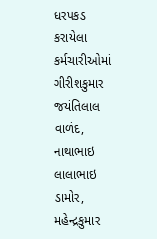ધરપકડ કરાયેલા કર્મચારીઓમાં ગીરીશકુમાર જયંતિલાલ વાળંદ, નાથાભાઇ લાલાભાઇ ડામોર, મહેન્દ્રકુમાર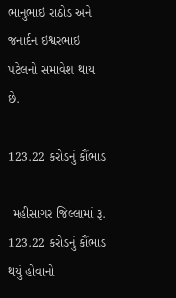ભાનુભાઇ રાઠોડ અને જનાર્દન ઇશ્વરભાઇ પટેલનો સમાવેશ થાય છે.

123.22 કરોડનું કૌંભાડ

 મહીસાગર જિલ્લામાં રૂ. 123.22 કરોડનું કૌંભાડ થયું હોવાનો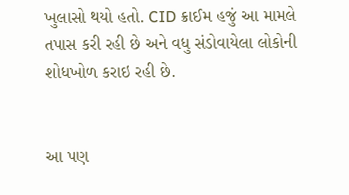ખુલાસો થયો હતો. CID ક્રાઈમ હજું આ મામલે તપાસ કરી રહી છે અને વધુ સંડોવાયેલા લોકોની શોધખોળ કરાઇ રહી છે.


આ પણ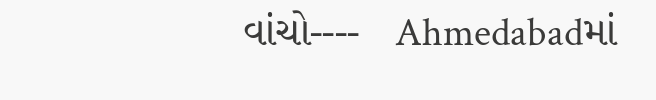વાંચો----   Ahmedabadમાં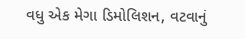વધુ એક મેગા ડિમોલિશન, વટવાનું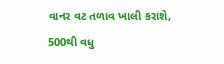વાનર વટ તળાવ ખાલી કરાશે, 500થી વધુ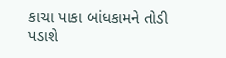કાચા પાકા બાંધકામને તોડી પડાશે